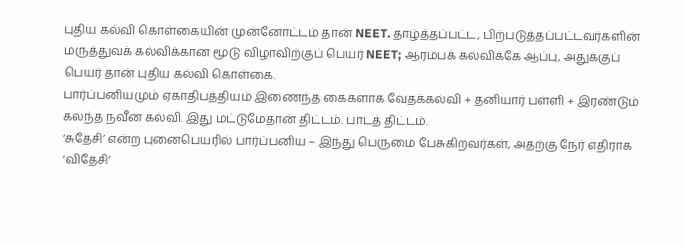புதிய கல்வி கொள்கையின் முன்னோட்டம் தான் NEET. தாழ்த்தப்பட்ட, பிற்படுத்தப்பட்டவர்களின் மருத்துவக் கல்விக்கான மூடு விழாவிற்குப் பெயர் NEET; ஆரம்பக் கல்விக்கே ஆப்பு, அதுக்குப் பெயர் தான் புதிய கல்வி கொள்கை.
பார்ப்பனியமும் ஏகாதிபத்தியம் இணைந்த கைகளாக வேதக்கல்வி + தனியார் பள்ளி + இரண்டும் கலந்த நவீன கல்வி. இது மட்டுமேதான் திட்டம். பாடத் திட்டம்.
‘சுதேசி’ என்ற புனைபெயரில் பார்ப்பனிய – இந்து பெருமை பேசுகிறவர்கள், அதற்கு நேர் எதிராக ‘விதேசி’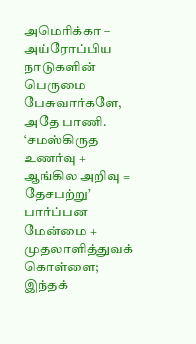அமெரிக்கா – அய்ரோப்பிய நாடுகளின் பெருமை பேசுவார்களே, அதே பாணி. ‘சமஸ்கிருத உணர்வு + ஆங்கில அறிவு = தேசபற்று’
பார்ப்பன மேன்மை + முதலாளித்துவக் கொள்ளை; இந்தக்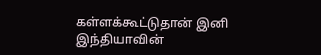கள்ளக்கூட்டுதான் இனி இந்தியாவின்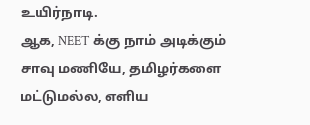உயிர்நாடி.
ஆக, NEET க்கு நாம் அடிக்கும் சாவு மணியே, தமிழர்களை மட்டுமல்ல, எளிய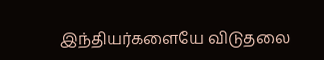இந்தியர்களையே விடுதலை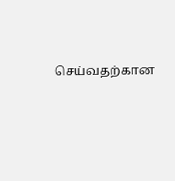செய்வதற்கான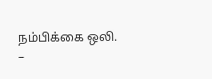நம்பிக்கை ஒலி.
–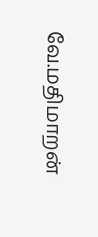வே.மதிமாறன்